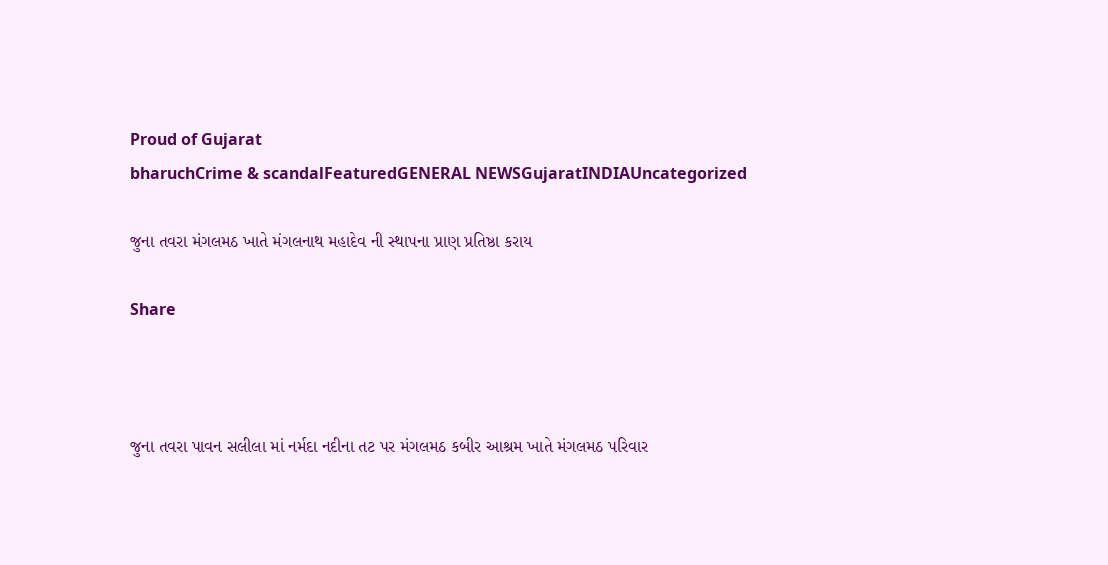Proud of Gujarat
bharuchCrime & scandalFeaturedGENERAL NEWSGujaratINDIAUncategorized

જુના તવરા મંગલમઠ ખાતે મંગલનાથ મહાદેવ ની સ્થાપના પ્રાણ પ્રતિષ્ઠા કરાય

Share



જુના તવરા પાવન સલીલા માં નર્મદા નદીના તટ પર મંગલમઠ કબીર આશ્રમ ખાતે મંગલમઠ પરિવાર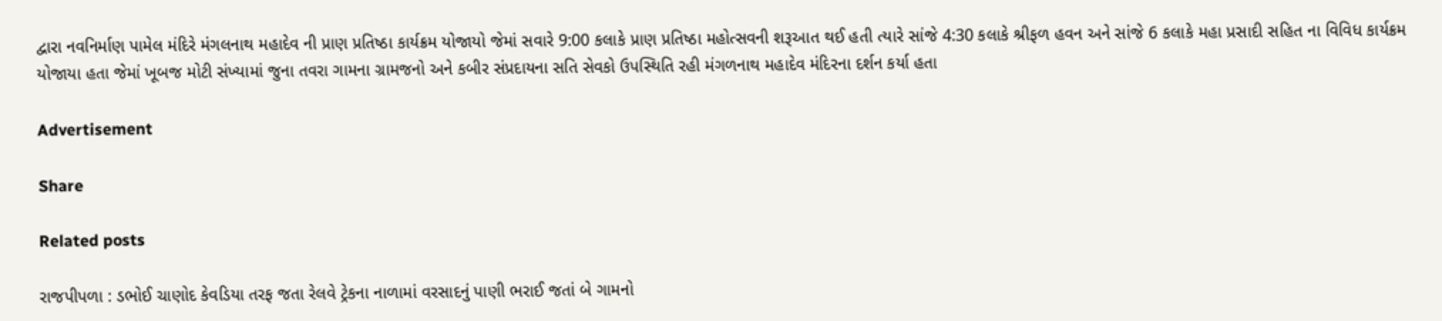દ્વારા નવનિર્માણ પામેલ મંદિરે મંગલનાથ મહાદેવ ની પ્રાણ પ્રતિષ્ઠા કાર્યક્રમ યોજાયો જેમાં સવારે 9:00 કલાકે પ્રાણ પ્રતિષ્ઠા મહોત્સવની શરૂઆત થઈ હતી ત્યારે સાંજે 4:30 કલાકે શ્રીફળ હવન અને સાંજે 6 કલાકે મહા પ્રસાદી સહિત ના વિવિધ કાર્યક્રમ યોજાયા હતા જેમાં ખૂબજ મોટી સંખ્યામાં જુના તવરા ગામના ગ્રામજનો અને કબીર સંપ્રદાયના સતિ સેવકો ઉપસ્થિતિ રહી મંગળનાથ મહાદેવ મંદિરના દર્શન કર્યા હતા

Advertisement

Share

Related posts

રાજપીપળા : ડભોઈ ચાણોદ કેવડિયા તરફ જતા રેલવે ટ્રેકના નાળામાં વરસાદનું પાણી ભરાઈ જતાં બે ગામનો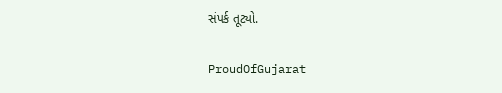સંપર્ક તૂટ્યો.

ProudOfGujarat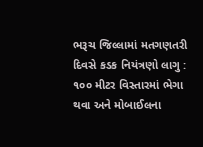ભરૂચ જિલ્લામાં મતગણતરી દિવસે કડક નિયંત્રણો લાગુ : ૧૦૦ મીટર વિસ્તારમાં ભેગા થવા અને મોબાઈલના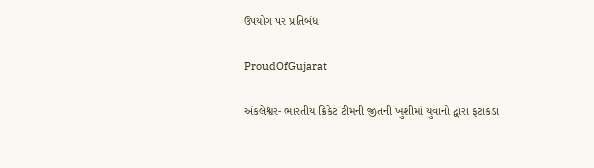ઉપયોગ પર પ્રતિબંધ

ProudOfGujarat

અંકલેશ્વર- ભારતીય ક્રિકેટ ટીમની જીતની ખુશીમાં યુવાનો દ્વારા ફટાકડા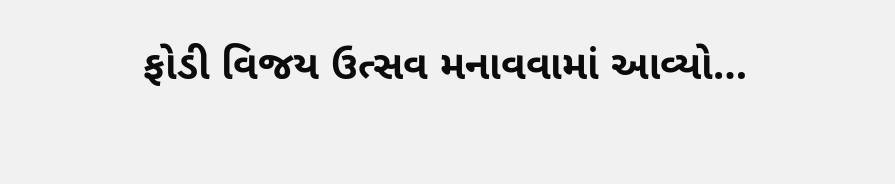ફોડી વિજય ઉત્સવ મનાવવામાં આવ્યો…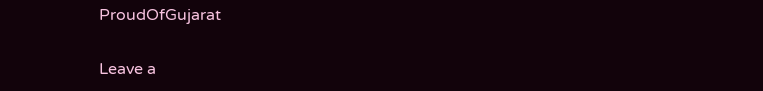ProudOfGujarat

Leave a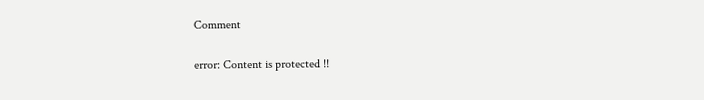Comment

error: Content is protected !!